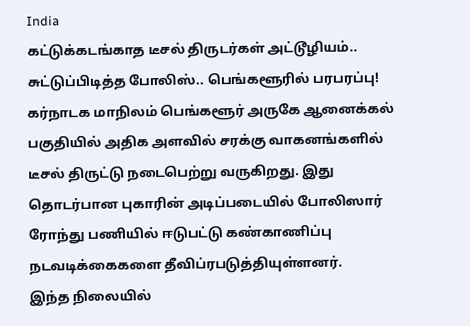India
கட்டுக்கடங்காத டீசல் திருடர்கள் அட்டூழியம்.. சுட்டுப்பிடித்த போலிஸ்.. பெங்களூரில் பரபரப்பு!
கர்நாடக மாநிலம் பெங்களூர் அருகே ஆனைக்கல் பகுதியில் அதிக அளவில் சரக்கு வாகனங்களில் டீசல் திருட்டு நடைபெற்று வருகிறது. இது தொடர்பான புகாரின் அடிப்படையில் போலிஸார் ரோந்து பணியில் ஈடுபட்டு கண்காணிப்பு நடவடிக்கைகளை தீவிப்ரபடுத்தியுள்ளனர்.
இந்த நிலையில்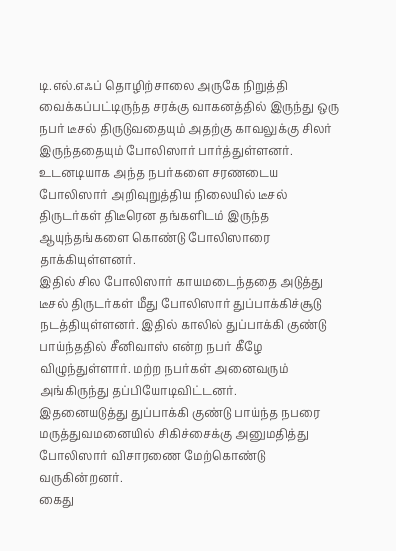டி.எல்.எஃப் தொழிற்சாலை அருகே நிறுத்தி வைக்கப்பட்டிருந்த சரக்கு வாகனத்தில் இருந்து ஒரு நபர் டீசல் திருடுவதையும் அதற்கு காவலுக்கு சிலர் இருந்ததையும் போலிஸார் பார்த்துள்ளனர்.
உடனடியாக அந்த நபர்களை சரணடைய போலிஸார் அறிவுறுத்திய நிலையில் டீசல் திருடர்கள் திடீரென தங்களிடம் இருந்த ஆயுந்தங்களை கொண்டு போலிஸாரை தாக்கியுள்ளனர்.
இதில் சில போலிஸார் காயமடைந்ததை அடுத்து டீசல் திருடர்கள் மீது போலிஸார் துப்பாக்கிச்சூடு நடத்தியுள்ளனர். இதில் காலில் துப்பாக்கி குண்டு பாய்ந்ததில் சீனிவாஸ் என்ற நபர் கீழே விழுந்துள்ளார். மற்ற நபர்கள் அனைவரும் அங்கிருந்து தப்பியோடிவிட்டனர்.
இதனையடுத்து துப்பாக்கி குண்டு பாய்ந்த நபரை மருத்துவமனையில் சிகிச்சைக்கு அனுமதித்து போலிஸார் விசாரணை மேற்கொண்டு வருகின்றனர்.
கைது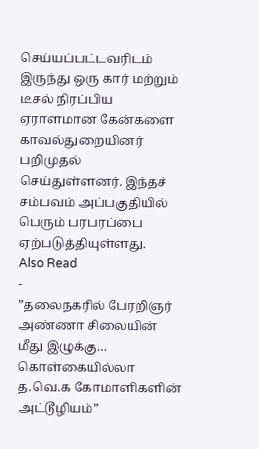செய்யப்பட்டவரிடம் இருந்து ஒரு கார் மற்றும் டீசல் நிரப்பிய ஏராளமான கேன்களை காவல்துறையினர் பறிமுதல் செய்துள்ளனர். இந்தச் சம்பவம் அப்பகுதியில் பெரும் பரபரப்பை ஏற்படுத்தியுள்ளது.
Also Read
-
”தலைநகரில் பேரறிஞர் அண்ணா சிலையின் மீது இழுக்கு… கொள்கையில்லா த.வெ.க கோமாளிகளின் அட்டூழியம்”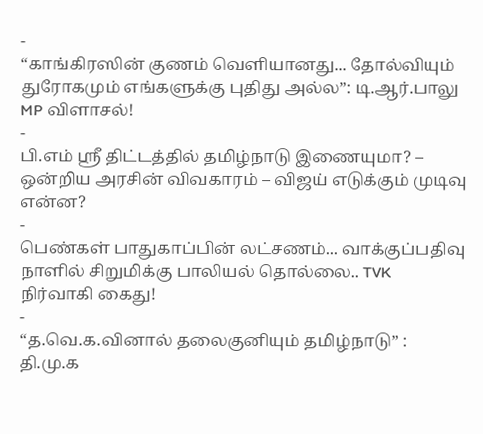-
“காங்கிரஸின் குணம் வெளியானது... தோல்வியும் துரோகமும் எங்களுக்கு புதிது அல்ல”: டி.ஆர்.பாலு MP விளாசல்!
-
பி.எம் ஸ்ரீ திட்டத்தில் தமிழ்நாடு இணையுமா? – ஒன்றிய அரசின் விவகாரம் – விஜய் எடுக்கும் முடிவு என்ன?
-
பெண்கள் பாதுகாப்பின் லட்சணம்... வாக்குப்பதிவு நாளில் சிறுமிக்கு பாலியல் தொல்லை.. TVK நிர்வாகி கைது!
-
“த.வெ.க.வினால் தலைகுனியும் தமிழ்நாடு” : தி.மு.க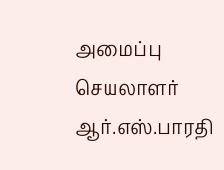அமைப்பு செயலாளர் ஆர்.எஸ்.பாரதி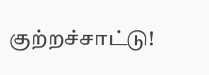குற்றச்சாட்டு!